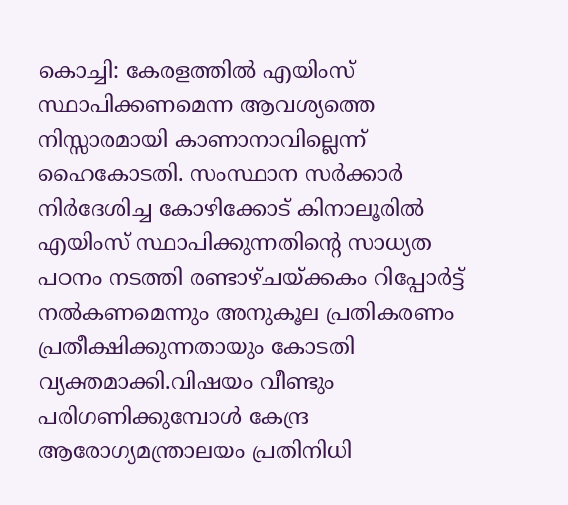കൊച്ചി: കേരളത്തിൽ എയിംസ് സ്ഥാപിക്കണമെന്ന ആവശ്യത്തെ നിസ്സാരമായി കാണാനാവില്ലെന്ന് ഹൈകോടതി. സംസ്ഥാന സർക്കാർ നിർദേശിച്ച കോഴിക്കോട് കിനാലൂരിൽ എയിംസ് സ്ഥാപിക്കുന്നതിന്റെ സാധ്യത പഠനം നടത്തി രണ്ടാഴ്ചയ്ക്കകം റിപ്പോർട്ട് നൽകണമെന്നും അനുകൂല പ്രതികരണം പ്രതീക്ഷിക്കുന്നതായും കോടതി വ്യക്തമാക്കി.വിഷയം വീണ്ടും പരിഗണിക്കുമ്പോൾ കേന്ദ്ര ആരോഗ്യമന്ത്രാലയം പ്രതിനിധി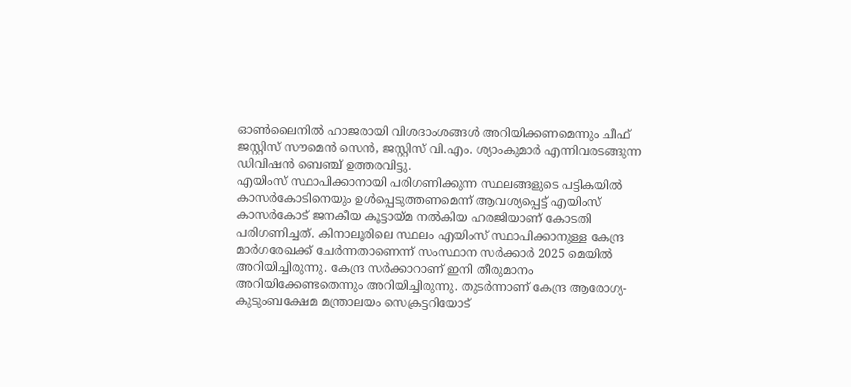ഓൺലൈനിൽ ഹാജരായി വിശദാംശങ്ങൾ അറിയിക്കണമെന്നും ചീഫ് ജസ്റ്റിസ് സൗമെൻ സെൻ, ജസ്റ്റിസ് വി.എം. ശ്യാംകുമാർ എന്നിവരടങ്ങുന്ന ഡിവിഷൻ ബെഞ്ച് ഉത്തരവിട്ടു.
എയിംസ് സ്ഥാപിക്കാനായി പരിഗണിക്കുന്ന സ്ഥലങ്ങളുടെ പട്ടികയിൽ കാസർകോടിനെയും ഉൾപ്പെടുത്തണമെന്ന് ആവശ്യപ്പെട്ട് എയിംസ് കാസർകോട് ജനകീയ കൂട്ടായ്മ നൽകിയ ഹരജിയാണ് കോടതി പരിഗണിച്ചത്. കിനാലൂരിലെ സ്ഥലം എയിംസ് സ്ഥാപിക്കാനുള്ള കേന്ദ്ര മാർഗരേഖക്ക് ചേർന്നതാണെന്ന് സംസ്ഥാന സർക്കാർ 2025 മെയിൽ അറിയിച്ചിരുന്നു. കേന്ദ്ര സർക്കാറാണ് ഇനി തീരുമാനം അറിയിക്കേണ്ടതെന്നും അറിയിച്ചിരുന്നു. തുടർന്നാണ് കേന്ദ്ര ആരോഗ്യ-കുടുംബക്ഷേമ മന്ത്രാലയം സെക്രട്ടറിയോട്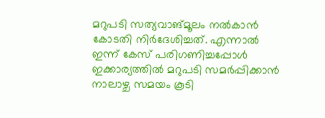മറുപടി സത്യവാങ്മൂലം നൽകാൻ കോടതി നിർദേശിച്ചത്. എന്നാൽ ഇന്ന് കേസ് പരിഗണിച്ചപ്പോൾ ഇക്കാര്യത്തിൽ മറുപടി സമർപ്പിക്കാൻ നാലാഴ്ച സമയം കൂടി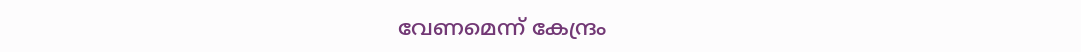വേണമെന്ന് കേന്ദ്രം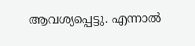ആവശ്യപ്പെട്ടു. എന്നാൽ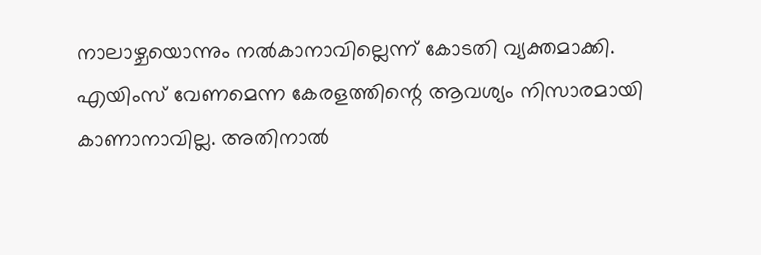നാലാഴ്ചയൊന്നും നൽകാനാവില്ലെന്ന് കോടതി വ്യക്തമാക്കി. എയിംസ് വേണമെന്ന കേരളത്തിന്റെ ആവശ്യം നിസാരമായി കാണാനാവില്ല. അതിനാൽ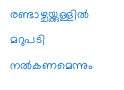രണ്ടാഴ്ചയ്ക്കുള്ളിൽ മറുപടി നൽകണമെന്നും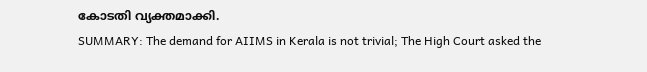കോടതി വ്യക്തമാക്കി.
SUMMARY: The demand for AIIMS in Kerala is not trivial; The High Court asked the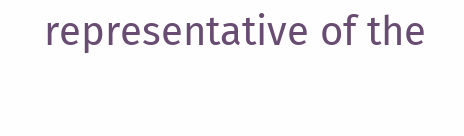representative of the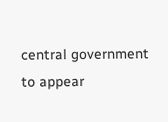central government to appear